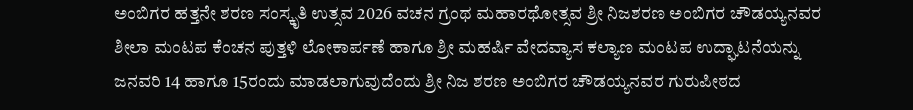ಅಂಬಿಗರ ಹತ್ತನೇ ಶರಣ ಸಂಸ್ಕೃತಿ ಉತ್ಸವ 2026 ವಚನ ಗ್ರಂಥ ಮಹಾರಥೋತ್ಸವ ಶ್ರೀ ನಿಜಶರಣ ಅಂಬಿಗರ ಚೌಡಯ್ಯನವರ ಶೀಲಾ ಮಂಟಪ ಕೆಂಚನ ಪುತ್ತಳಿ ಲೋಕಾರ್ಪಣೆ ಹಾಗೂ ಶ್ರೀ ಮಹರ್ಷಿ ವೇದವ್ಯಾಸ ಕಲ್ಯಾಣ ಮಂಟಪ ಉದ್ಘಾಟನೆಯನ್ನು ಜನವರಿ 14 ಹಾಗೂ 15ರಂದು ಮಾಡಲಾಗುವುದೆಂದು ಶ್ರೀ ನಿಜ ಶರಣ ಅಂಬಿಗರ ಚೌಡಯ್ಯನವರ ಗುರುಪೀಠದ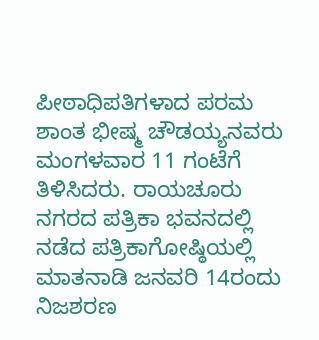ಪೀಠಾಧಿಪತಿಗಳಾದ ಪರಮ ಶಾಂತ ಭೀಷ್ಮ ಚೌಡಯ್ಯನವರು ಮಂಗಳವಾರ 11 ಗಂಟೆಗೆ ತಿಳಿಸಿದರು. ರಾಯಚೂರು ನಗರದ ಪತ್ರಿಕಾ ಭವನದಲ್ಲಿ ನಡೆದ ಪತ್ರಿಕಾಗೋಷ್ಠಿಯಲ್ಲಿ ಮಾತನಾಡಿ ಜನವರಿ 14ರಂದು ನಿಜಶರಣ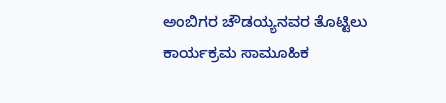ಅಂಬಿಗರ ಚೌಡಯ್ಯನವರ ತೊಟ್ಟಿಲು ಕಾರ್ಯಕ್ರಮ ಸಾಮೂಹಿಕ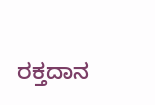ರಕ್ತದಾನ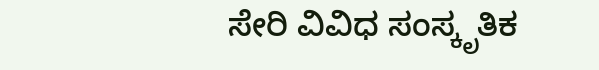ಸೇರಿ ವಿವಿಧ ಸಂಸ್ಕೃತಿಕ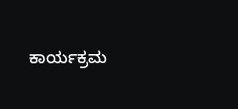ಕಾರ್ಯಕ್ರಮ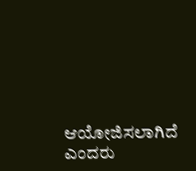ಆಯೋಜಿಸಲಾಗಿದೆ ಎಂದರು